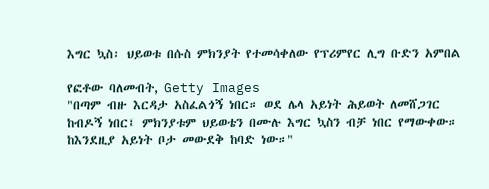እግር ኳስ፡ ህይወቱ በሱስ ምክንያት የተመሳቀለው የፕሪምየር ሊግ ቡድን አምበል

የፎቶው ባለመብት, Getty Images
"በጣም ብዙ እርዳታ አስፈልጎኝ ነበር። ወደ ሌላ አይነት ሕይወት ለመሸጋገር ከብዶኝ ነበር፤ ምክንያቱም ህይወቴን በሙሉ እግር ኳስን ብቻ ነበር የማውቀው። ከእንደዚያ አይነት ቦታ መውደቅ ከባድ ነው።"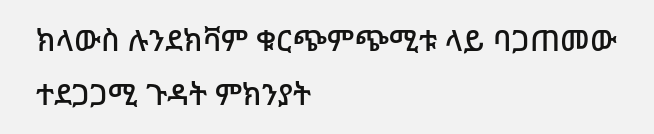ክላውስ ሉንደክቫም ቁርጭምጭሚቱ ላይ ባጋጠመው ተደጋጋሚ ጉዳት ምክንያት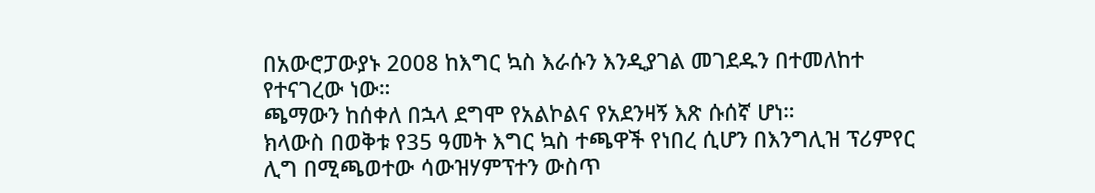በአውሮፓውያኑ 2008 ከእግር ኳስ እራሱን እንዲያገል መገደዱን በተመለከተ የተናገረው ነው።
ጫማውን ከሰቀለ በኋላ ደግሞ የአልኮልና የአደንዛኝ እጽ ሱሰኛ ሆነ።
ክላውስ በወቅቱ የ35 ዓመት እግር ኳስ ተጫዋች የነበረ ሲሆን በእንግሊዝ ፕሪምየር ሊግ በሚጫወተው ሳውዝሃምፕተን ውስጥ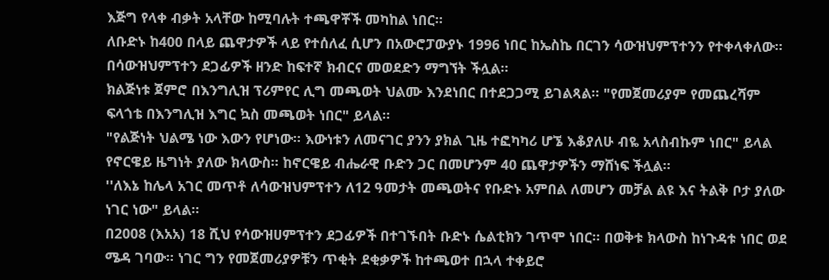እጅግ የላቀ ብቃት አላቸው ከሚባሉት ተጫዋቾች መካከል ነበር።
ለቡድኑ ከ400 በላይ ጨዋታዎች ላይ የተሰለፈ ሲሆን በአውሮፓውያኑ 1996 ነበር ከኤስኬ በርገን ሳውዝህምፕተንን የተቀላቀለው። በሳውዝህምፕተን ደጋፊዎች ዘንድ ከፍተኛ ክብርና መወደድን ማግኘት ችሏል።
ክልጅነቱ ጀምሮ በእንግሊዝ ፕሪምየር ሊግ መጫወት ህልሙ እንደነበር በተደጋጋሚ ይገልጻል። "የመጀመሪያም የመጨረሻም ፍላጎቴ በእንግሊዝ እግር ኳስ መጫወት ነበር" ይላል።
"የልጅነት ህልሜ ነው እውን የሆነው። እውነቱን ለመናገር ያንን ያክል ጊዜ ተፎካካሪ ሆኜ እቆያለሁ ብዬ አላስብኩም ነበር" ይላል የኖርዌይ ዜግነት ያለው ክላውስ። ከኖርዌይ ብሔራዊ ቡድን ጋር በመሆንም 40 ጨዋታዎችን ማሸነፍ ችሏል።
''ለእኔ ከሌላ አገር መጥቶ ለሳውዝህምፕተን ለ12 ዓመታት መጫወትና የቡድኑ አምበል ለመሆን መቻል ልዩ እና ትልቅ ቦታ ያለው ነገር ነው" ይላል።
በ2008 (እአአ) 18 ሺህ የሳውዝሀምፕተን ደጋፊዎች በተገኙበት ቡድኑ ሴልቲክን ገጥሞ ነበር። በወቅቱ ክላውስ ከነጉዳቱ ነበር ወደ ሜዳ ገባው። ነገር ግን የመጀመሪያዎቹን ጥቂት ደቂቃዎች ከተጫወተ በኋላ ተቀይሮ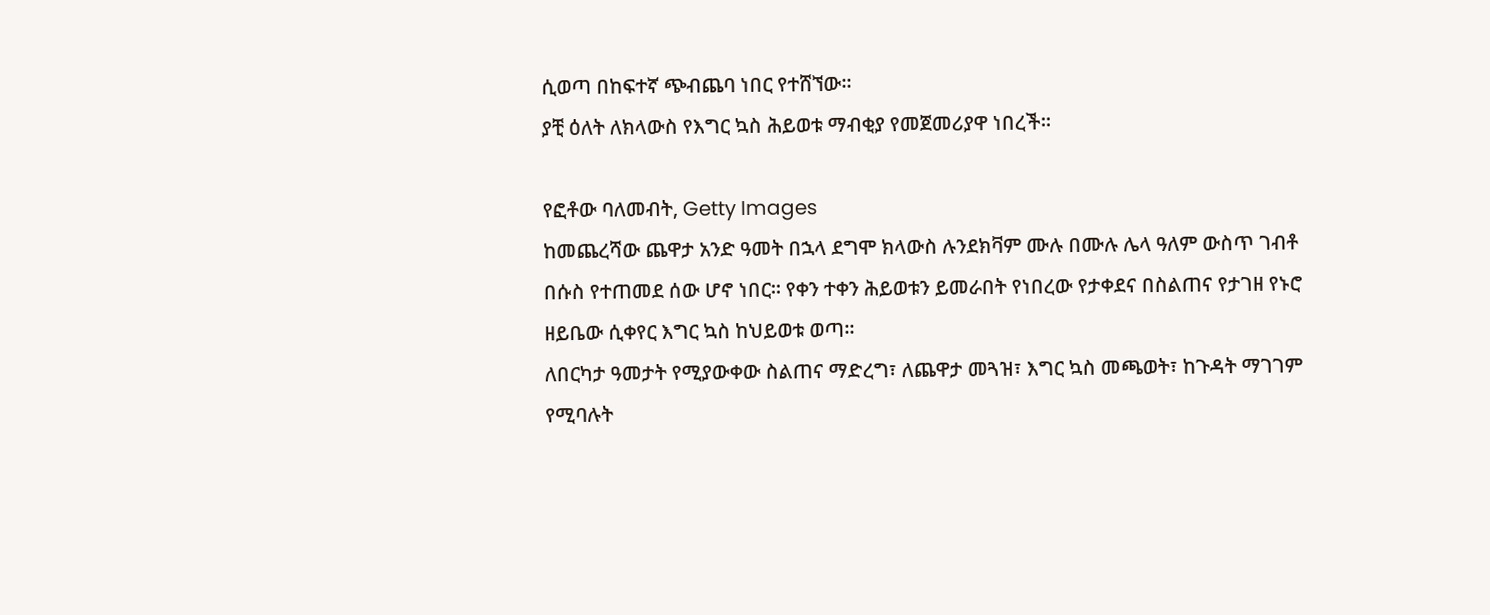ሲወጣ በከፍተኛ ጭብጨባ ነበር የተሸኘው።
ያቺ ዕለት ለክላውስ የእግር ኳስ ሕይወቱ ማብቂያ የመጀመሪያዋ ነበረች።

የፎቶው ባለመብት, Getty Images
ከመጨረሻው ጨዋታ አንድ ዓመት በኋላ ደግሞ ክላውስ ሉንደክቫም ሙሉ በሙሉ ሌላ ዓለም ውስጥ ገብቶ በሱስ የተጠመደ ሰው ሆኖ ነበር። የቀን ተቀን ሕይወቱን ይመራበት የነበረው የታቀደና በስልጠና የታገዘ የኑሮ ዘይቤው ሲቀየር እግር ኳስ ከህይወቱ ወጣ።
ለበርካታ ዓመታት የሚያውቀው ስልጠና ማድረግ፣ ለጨዋታ መጓዝ፣ እግር ኳስ መጫወት፣ ከጉዳት ማገገም የሚባሉት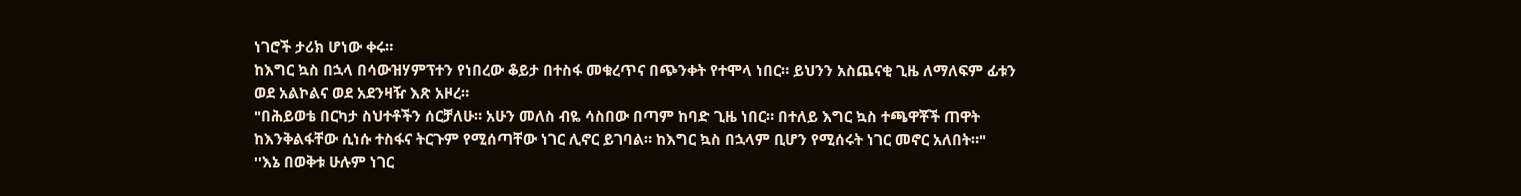ነገሮች ታሪክ ሆነው ቀሩ።
ከእግር ኳስ በኋላ በሳውዝሃምፕተን የነበረው ቆይታ በተስፋ መቁረጥና በጭንቀት የተሞላ ነበር። ይህንን አስጨናቂ ጊዜ ለማለፍም ፊቱን ወደ አልኮልና ወደ አደንዛዥ እጽ አዞረ።
"በሕይወቴ በርካታ ስህተቶችን ሰርቻለሁ። አሁን መለስ ብዬ ሳስበው በጣም ከባድ ጊዜ ነበር። በተለይ እግር ኳስ ተጫዋቾች ጠዋት ከእንቅልፋቸው ሲነሱ ተስፋና ትርጉም የሚሰጣቸው ነገር ሊኖር ይገባል። ከእግር ኳስ በኋላም ቢሆን የሚሰሩት ነገር መኖር አለበት።"
''እኔ በወቅቱ ሁሉም ነገር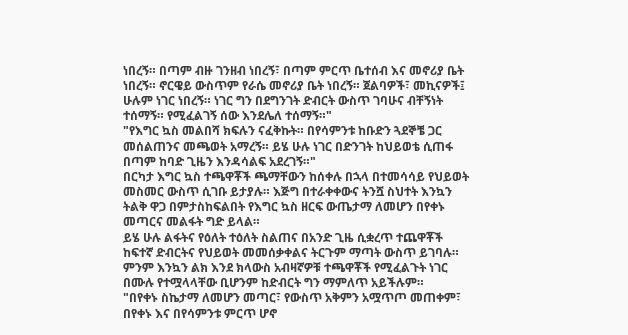ነበረኝ። በጣም ብዙ ገንዘብ ነበረኝ፣ በጣም ምርጥ ቤተሰብ እና መኖሪያ ቤት ነበረኝ። ኖርዌይ ውስጥም የራሴ መኖሪያ ቤት ነበረኝ። ጀልባዎች፣ መኪናዎች፤ ሁሉም ነገር ነበረኝ። ነገር ግን በደግንገት ድብርት ውስጥ ገባሁና ብቸኝነት ተሰማኝ። የሚፈልገኝ ሰው እንደሌለ ተሰማኝ።"
"የእግር ኳስ መልበሻ ክፍሉን ናፈቅኩት። በየሳምንቱ ከቡድን ጓደኞቼ ጋር መሰልጠንና መጫወት አማረኝ። ይሄ ሁሉ ነገር በድንገት ከህይወቴ ሲጠፋ በጣም ከባድ ጊዜን እንዳሳልፍ አደረገኝ።"
በርካታ እግር ኳስ ተጫዋቾች ጫማቸውን ከሰቀሉ በኋላ በተመሳሳይ የህይወት መስመር ውስጥ ሲገቡ ይታያሉ። እጅግ በተራቀቀውና ትንሿ ስህተት እንኳን ትልቅ ዋጋ በምታስከፍልበት የእግር ኳስ ዘርፍ ውጤታማ ለመሆን በየቀኑ መጣርና መልፋት ግድ ይላል።
ይሄ ሁሉ ልፋትና የዕለት ተዕለት ስልጠና በአንድ ጊዜ ሲቋረጥ ተጨዋቾች ከፍተኛ ድብርትና የህይወት መመሰቃቀልና ትርጉም ማጣት ውስጥ ይገባሉ።
ምንም እንኳን ልክ እንደ ክላውስ አብዛኛዎቹ ተጫዋቾች የሚፈልጉት ነገር በሙሉ የተሟላላቸው ቢሆንም ከድብርት ግን ማምለጥ አይችሉም።
"በየቀኑ ስኬታማ ለመሆን መጣር፣ የውስጥ አቅምን አሟጥጦ መጠቀም፣ በየቀኑ እና በየሳምንቱ ምርጥ ሆኖ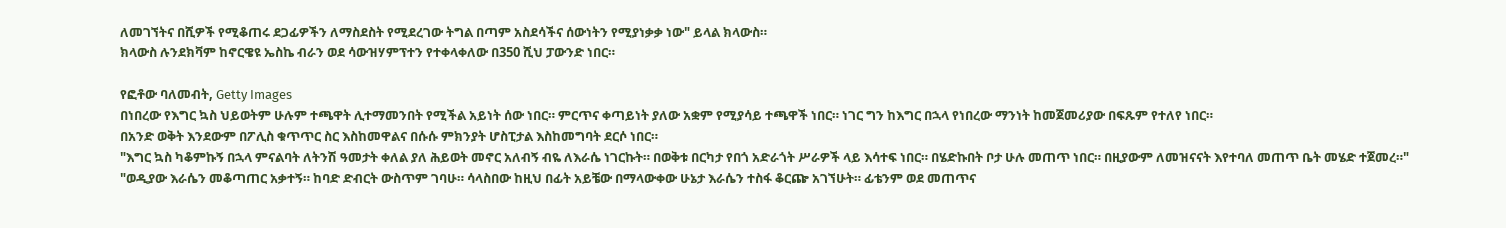ለመገኘትና በሺዎች የሚቆጠሩ ደጋፊዎችን ለማስደስት የሚደረገው ትግል በጣም አስደሳችና ሰውነትን የሚያነቃቃ ነው" ይላል ክላውስ።
ክላውስ ሉንደክቫም ከኖርዌዩ ኤስኬ ብራን ወደ ሳውዝሃምፕተን የተቀላቀለው በ350 ሺህ ፓውንድ ነበር።

የፎቶው ባለመብት, Getty Images
በነበረው የእግር ኳስ ህይወትም ሁሉም ተጫዋት ሊተማመንበት የሚችል አይነት ሰው ነበር። ምርጥና ቀጣይነት ያለው አቋም የሚያሳይ ተጫዋች ነበር። ነገር ግን ከእግር በኋላ የነበረው ማንነት ከመጀመሪያው በፍጹም የተለየ ነበር።
በአንድ ወቅት እንደውም በፖሊስ ቁጥጥር ስር እስከመዋልና በሱሱ ምክንያት ሆስፒታል እስከመግባት ደርሶ ነበር።
"እግር ኳስ ካቆምኩኝ በኋላ ምናልባት ለትንሽ ዓመታት ቀለል ያለ ሕይወት መኖር አለብኝ ብዬ ለእራሴ ነገርኩት። በወቅቱ በርካታ የበጎ አድራጎት ሥራዎች ላይ እሳተፍ ነበር። በሄድኩበት ቦታ ሁሉ መጠጥ ነበር። በዚያውም ለመዝናናት እየተባለ መጠጥ ቤት መሄድ ተጀመረ።"
"ወዲያው እራሴን መቆጣጠር አቃተኝ። ከባድ ድብርት ውስጥም ገባሁ። ሳላስበው ከዚህ በፊት አይቼው በማላውቀው ሁኔታ እራሴን ተስፋ ቆርጬ አገኘሁት። ፊቴንም ወደ መጠጥና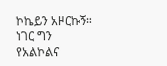ኮኬይን አዞርኩኝ። ነገር ግን የአልኮልና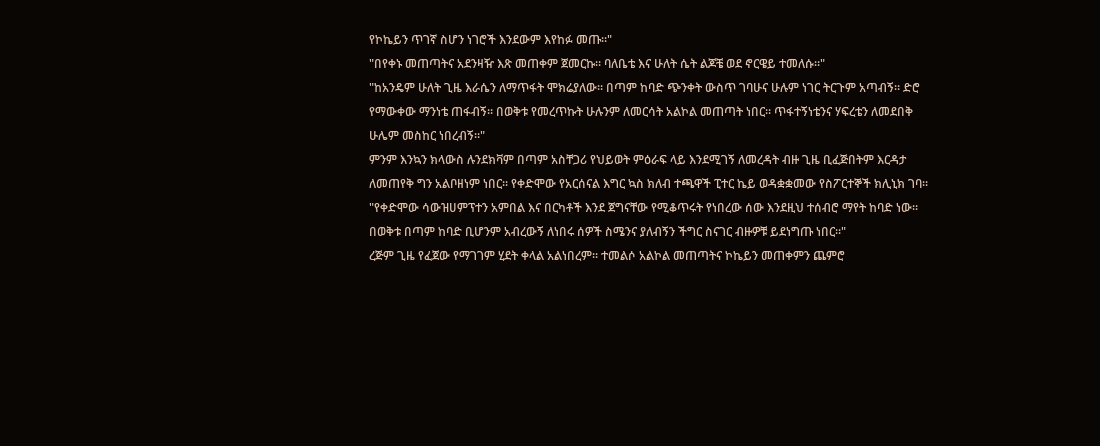የኮኬይን ጥገኛ ስሆን ነገሮች እንደውም እየከፉ መጡ።"
"በየቀኑ መጠጣትና አደንዛዥ እጽ መጠቀም ጀመርኩ። ባለቤቴ እና ሁለት ሴት ልጆቼ ወደ ኖርዌይ ተመለሱ።"
"ከአንዴም ሁለት ጊዜ እራሴን ለማጥፋት ሞክሬያለው። በጣም ከባድ ጭንቀት ውስጥ ገባሁና ሁሉም ነገር ትርጉም አጣብኝ። ድሮ የማውቀው ማንነቴ ጠፋብኝ። በወቅቱ የመረጥኩት ሁሉንም ለመርሳት አልኮል መጠጣት ነበር። ጥፋተኝነቴንና ሃፍረቴን ለመደበቅ ሁሌም መስከር ነበረብኝ።"
ምንም እንኳን ክላውስ ሉንደክቫም በጣም አስቸጋሪ የህይወት ምዕራፍ ላይ እንደሚገኝ ለመረዳት ብዙ ጊዜ ቢፈጅበትም እርዳታ ለመጠየቅ ግን አልቦዘነም ነበር። የቀድሞው የአርሰናል እግር ኳስ ክለብ ተጫዋች ፒተር ኬይ ወዳቋቋመው የስፖርተኞች ክሊኒክ ገባ።
"የቀድሞው ሳውዝሀምፕተን አምበል እና በርካቶች እንደ ጀግናቸው የሚቆጥሩት የነበረው ሰው እንደዚህ ተሰብሮ ማየት ከባድ ነው። በወቅቱ በጣም ከባድ ቢሆንም አብረውኝ ለነበሩ ሰዎች ስሜንና ያለብኝን ችግር ስናገር ብዙዎቹ ይደነግጡ ነበር።"
ረጅም ጊዜ የፈጀው የማገገም ሂደት ቀላል አልነበረም። ተመልሶ አልኮል መጠጣትና ኮኬይን መጠቀምን ጨምሮ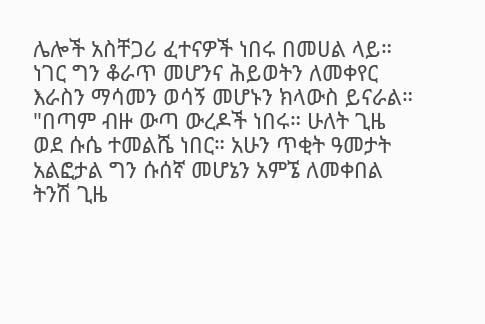ሌሎች አስቸጋሪ ፈተናዎች ነበሩ በመሀል ላይ። ነገር ግን ቆራጥ መሆንና ሕይወትን ለመቀየር እራስን ማሳመን ወሳኝ መሆኑን ክላውስ ይናራል።
"በጣም ብዙ ውጣ ውረዶች ነበሩ። ሁለት ጊዜ ወደ ሱሴ ተመልሼ ነበር። አሁን ጥቂት ዓመታት አልፎታል ግን ሱሰኛ መሆኔን አምኜ ለመቀበል ትንሽ ጊዜ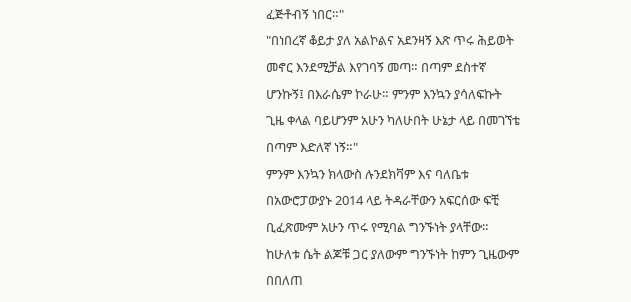ፈጅቶብኝ ነበር።"
"በነበረኛ ቆይታ ያለ አልኮልና አደንዛኝ እጽ ጥሩ ሕይወት መኖር እንደሚቻል እየገባኝ መጣ። በጣም ደስተኛ ሆንኩኝ፤ በእራሴም ኮራሁ። ምንም እንኳን ያሳለፍኩት ጊዜ ቀላል ባይሆንም አሁን ካለሁበት ሁኔታ ላይ በመገኘቴ በጣም እድለኛ ነኝ።"
ምንም እንኳን ክላውስ ሉንደክቫም እና ባለቤቱ በአውሮፓውያኑ 2014 ላይ ትዳራቸውን አፍርሰው ፍቺ ቢፈጽሙም አሁን ጥሩ የሚባል ግንኙነት ያላቸው። ከሁለቱ ሴት ልጆቹ ጋር ያለውም ግንኙነት ከምን ጊዜውም በበለጠ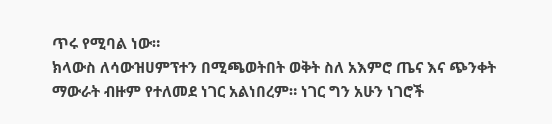ጥሩ የሚባል ነው።
ክላውስ ለሳውዝሀምፕተን በሚጫወትበት ወቅት ስለ አእምሮ ጤና እና ጭንቀት ማውራት ብዙም የተለመደ ነገር አልነበረም። ነገር ግን አሁን ነገሮች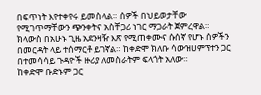በፍጥነት እየተቀየሩ ይመስላል። ሰዎች በህይወታቸው የሚገጥማቸውን ጭንቀትና አስቸጋሪ ነገር ማጋራት ጀምረዋል።
ክላውስ በአሁኑ ጊዜ አደንዛዥ እጽ የሚጠቀሙና ሱሰኛ የሆኑ ሰዎችን በመርዳት ላይ ተሰማርቶ ይገኛል። ከቀድሞ ክለቡ ሳውዝሀምፕተን ጋር በተመሳሳይ ጉዳዮች ዙሪያ ለመስራትም ፍላጎት አለው።
ከቀድሞ ቡድኑም ጋር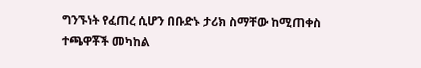ግንኙነት የፈጠረ ሲሆን በቡድኑ ታሪክ ስማቸው ከሚጠቀስ ተጫዋቾች መካከል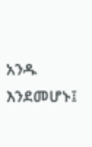አንዱ እንደመሆኑ፤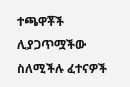ተጫዋቾች ሊያጋጥሟችው ስለሚችሉ ፈተናዎች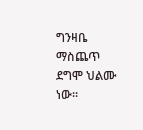ግንዛቤ ማስጨጥ ደግሞ ህልሙ ነው።